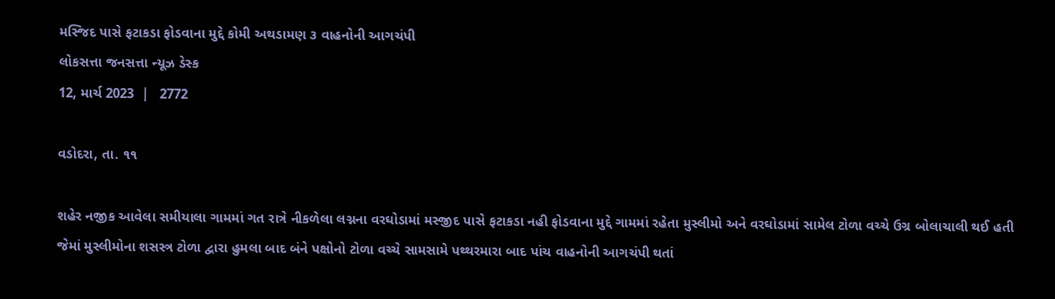મસ્જિદ પાસે ફટાકડા ફોડવાના મુદ્દે કોમી અથડામણ ૩ વાહનોની આગચંપી
લોકસત્તા જનસત્તા ન્યૂઝ ડેસ્ક
12, માર્ચ 2023  |   2772

વડોદરા, તા. ૧૧

શહેર નજીક આવેલા સમીયાલા ગામમાં ગત રાત્રે નીકળેલા લગ્નના વરઘોડામાં મસ્જીદ પાસે ફટાકડા નહી ફોડવાના મુદ્દે ગામમાં રહેતા મુસ્લીમો અને વરઘોડામાં સામેલ ટોળા વચ્ચે ઉગ્ર બોલાચાલી થઈ હતી જેમાં મુસ્લીમોના શસસ્ત્ર ટોળા દ્વારા હુમલા બાદ બંને પક્ષોનો ટોળા વચ્ચે સામસામે પથ્થરમારા બાદ પાંચ વાહનોની આગચંપી થતાં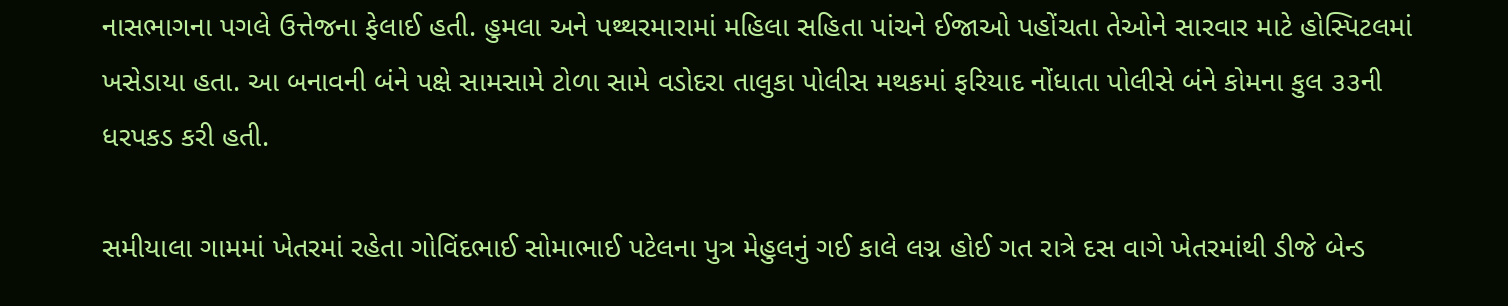નાસભાગના પગલે ઉત્તેજના ફેલાઈ હતી. હુમલા અને પથ્થરમારામાં મહિલા સહિતા પાંચને ઈજાઓ પહોંચતા તેઓને સારવાર માટે હોસ્પિટલમાં ખસેડાયા હતા. આ બનાવની બંને પક્ષે સામસામે ટોળા સામે વડોદરા તાલુકા પોલીસ મથકમાં ફરિયાદ નોંધાતા પોલીસે બંને કોમના કુલ ૩૩ની ધરપકડ કરી હતી.

સમીયાલા ગામમાં ખેતરમાં રહેતા ગોવિંદભાઈ સોમાભાઈ પટેલના પુત્ર મેહુલનું ગઈ કાલે લગ્ન હોઈ ગત રાત્રે દસ વાગે ખેતરમાંથી ડીજે બેન્ડ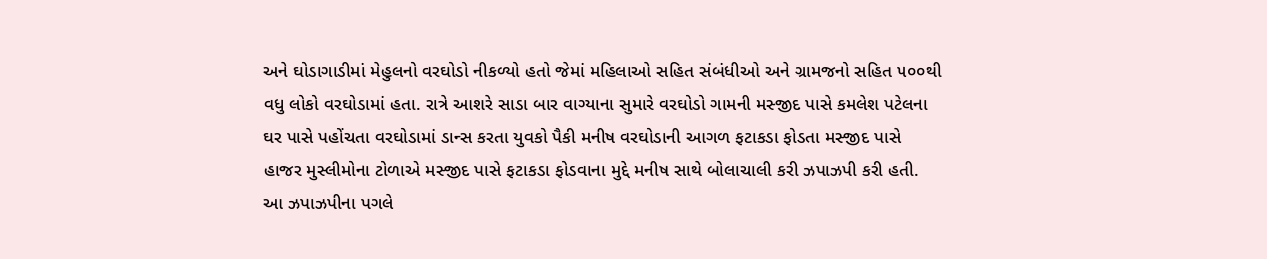અને ઘોડાગાડીમાં મેહુલનો વરઘોડો નીકળ્યો હતો જેમાં મહિલાઓ સહિત સંબંધીઓ અને ગ્રામજનો સહિત ૫૦૦થી વધુ લોકો વરઘોડામાં હતા. રાત્રે આશરે સાડા બાર વાગ્યાના સુમારે વરઘોડો ગામની મસ્જીદ પાસે કમલેશ પટેલના ઘર પાસે પહોંચતા વરઘોડામાં ડાન્સ કરતા યુવકો પૈકી મનીષ વરઘોડાની આગળ ફટાકડા ફોડતા મસ્જીદ પાસે હાજર મુસ્લીમોના ટોળાએ મસ્જીદ પાસે ફટાકડા ફોડવાના મુદ્દે મનીષ સાથે બોલાચાલી કરી ઝપાઝપી કરી હતી. આ ઝપાઝપીના પગલે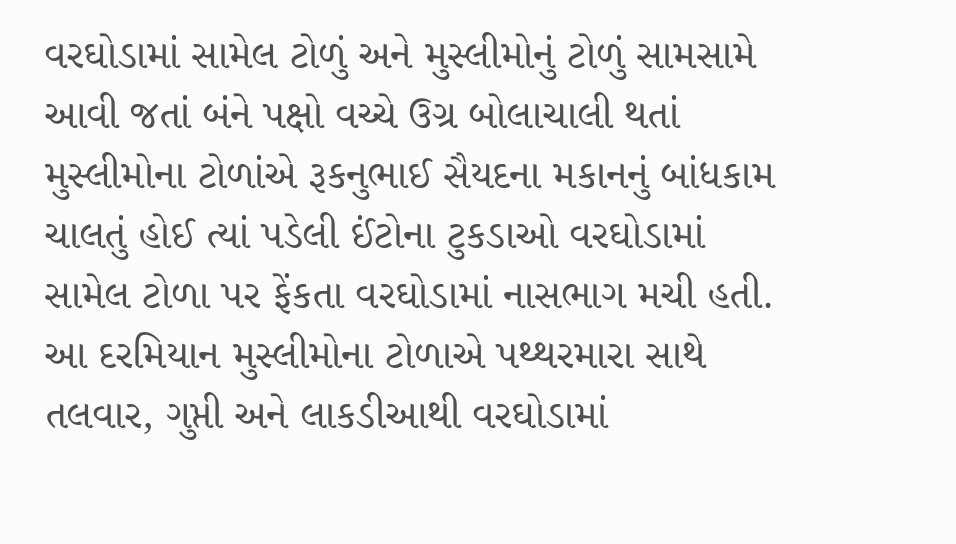વરઘોડામાં સામેલ ટોળું અને મુસ્લીમોનું ટોળું સામસામે આવી જતાં બંને પક્ષો વચ્ચે ઉગ્ર બોલાચાલી થતાં મુસ્લીમોના ટોળાંએ રૂકનુભાઈ સૈયદના મકાનનું બાંધકામ ચાલતું હોઈ ત્યાં પડેલી ઈંટોના ટુકડાઓ વરઘોડામાં સામેલ ટોળા પર ફેંકતા વરઘોડામાં નાસભાગ મચી હતી. આ દરમિયાન મુસ્લીમોના ટોળાએ પથ્થરમારા સાથે તલવાર, ગુપ્તી અને લાકડીઆથી વરઘોડામાં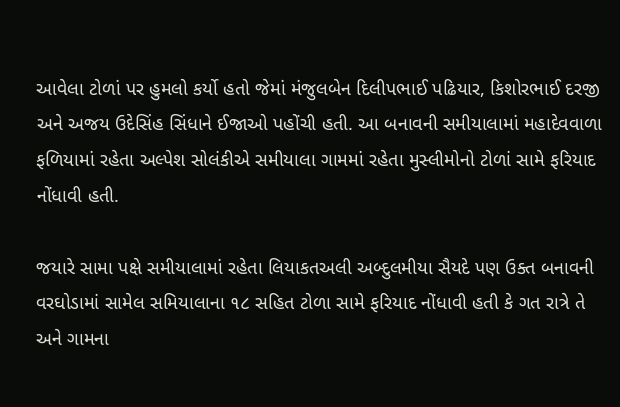આવેલા ટોળાં પર હુમલો કર્યો હતો જેમાં મંજુલબેન દિલીપભાઈ પઢિયાર, કિશોરભાઈ દરજી અને અજય ઉદેસિંહ સિંધાને ઈજાઓ પહોંચી હતી. આ બનાવની સમીયાલામાં મહાદેવવાળા ફળિયામાં રહેતા અલ્પેશ સોલંકીએ સમીયાલા ગામમાં રહેતા મુસ્લીમોનો ટોળાં સામે ફરિયાદ નોંધાવી હતી.

જયારે સામા પક્ષે સમીયાલામાં રહેતા લિયાકતઅલી અબ્દુલમીયા સૈયદે પણ ઉક્ત બનાવની વરઘોડામાં સામેલ સમિયાલાના ૧૮ સહિત ટોળા સામે ફરિયાદ નોંધાવી હતી કે ગત રાત્રે તે અને ગામના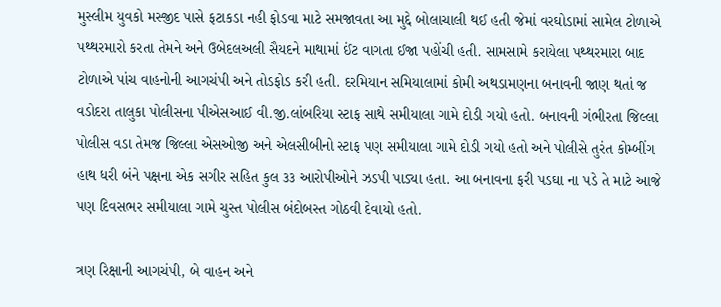મુસ્લીમ યુવકો મસ્જીદ પાસે ફટાકડા નહી ફોડવા માટે સમજાવતા આ મુદ્દે બોલાચાલી થઈ હતી જેમાં વરઘોડામાં સામેલ ટોળાએ પથ્થરમારો કરતા તેમને અને ઉબેદલઅલી સૈયદને માથામાં ઈંટ વાગતા ઈજા પહોંચી હતી. સામસામે કરાયેલા પથ્થરમારા બાદ ટોળાએ પાંચ વાહનોની આગચંપી અને તોડફોડ કરી હતી. દરમિયાન સમિયાલામાં કોમી અથડામણના બનાવની જાણ થતાં જ વડોદરા તાલુકા પોલીસના પીએસઆઈ વી.જી.લાંબરિયા સ્ટાફ સાથે સમીયાલા ગામે દોડી ગયો હતો. બનાવની ગંભીરતા જિલ્લા પોલીસ વડા તેમજ જિલ્લા એસઓજી અને એલસીબીનો સ્ટાફ પણ સમીયાલા ગામે દોડી ગયો હતો અને પોલીસે તુરંત કોમ્બીંગ હાથ ધરી બંને પક્ષના એક સગીર સહિત કુલ ૩૩ આરોપીઓને ઝડપી પાડ્યા હતા. આ બનાવના ફરી પડઘા ના પડે તે માટે આજે પણ દિવસભર સમીયાલા ગામે ચુસ્ત પોલીસ બંદોબસ્ત ગોઠવી દેવાયો હતો.

ત્રણ રિક્ષાની આગચંપી, બે વાહન અને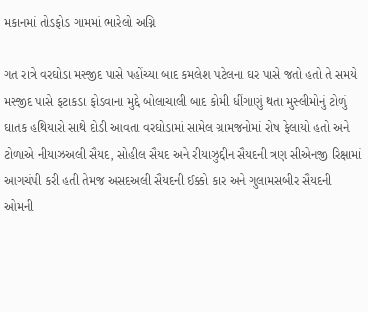મકાનમાં તોડફોડ ગામમાં ભારેલો અગ્નિ

ગત રાત્રે વરઘોડા મસ્જીદ પાસે પહોંચ્યા બાદ કમલેશ પટેલના ઘર પાસે જતો હતો તે સમયે મસ્જીદ પાસે ફટાકડા ફોડવાના મુદ્દે બોલાચાલી બાદ કોમી ધીંગાણું થતા મુસ્લીમોનું ટોળું ઘાતક હથિયારો સાથે દોડી આવતા વરઘોડામાં સામેલ ગ્રામજનોમાં રોષ ફેલાયો હતો અને ટોળાએ નીયાઝઅલી સૈયદ, સોહીલ સૈયદ અને રીયાઝુદ્દીન સૈયદની ત્રણ સીએનજી રિક્ષામાં આગચંપી કરી હતી તેમજ અસદઅલી સૈયદની ઈક્કો કાર અને ગુલામસબીર સૈયદની ઓમની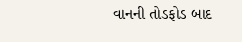વાનની તોડફોડ બાદ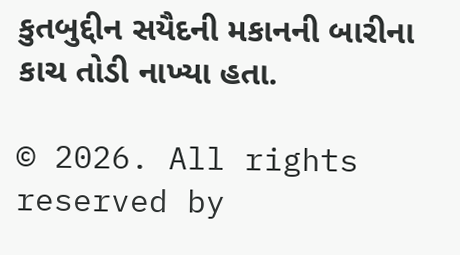કુતબુદ્દીન સયૈદની મકાનની બારીના કાચ તોડી નાખ્યા હતા.

© 2026. All rights reserved by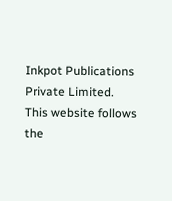Inkpot Publications Private Limited.
This website follows the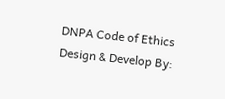DNPA Code of Ethics
Design & Develop By: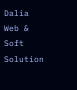Dalia Web & Soft Solution